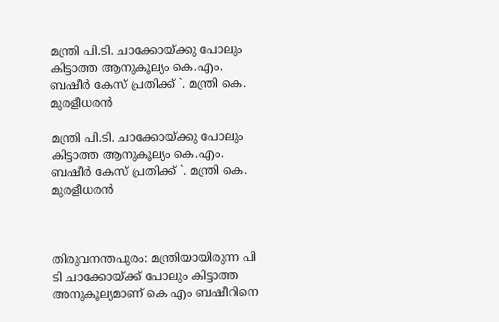മന്ത്രി പി.ടി. ചാക്കോയ്‌ക്കു പോലും കിട്ടാത്ത ആനുകൂല്യം കെ.എം. ബഷീർ കേസ് പ്രതിക്ക് `. മന്ത്രി കെ. മുരളീധരൻ

മന്ത്രി പി.ടി. ചാക്കോയ്‌ക്കു പോലും കിട്ടാത്ത ആനുകൂല്യം കെ.എം. ബഷീർ കേസ് പ്രതിക്ക് `. മന്ത്രി കെ. മുരളീധരൻ



തിരുവനന്തപുരം: മന്ത്രിയായിരുന്ന പി ടി ചാക്കോയ്‌ക്ക് പോലും കിട്ടാത്ത അനുകൂല്യമാണ് കെ എം ബഷീറിനെ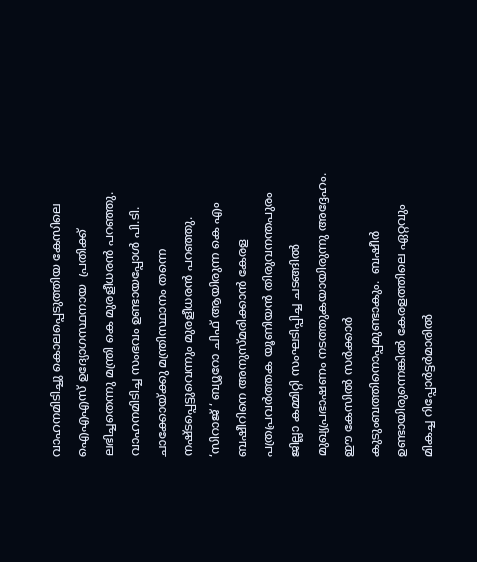വാഹനമിടിച്ചു കൊലപ്പെടുത്തിയ കേസിലെ ഐഎഎസ് ഉദ്യോഗസ്ഥനായ  പ്രതിക്ക് ലഭിച്ചതെന്നു മന്ത്രി കെ മുരളീധരൻ പറഞ്ഞു. വാഹനമിടിച്ച സംഭവം ഉണ്ടായപ്പോൾ പി.ടി. ചാക്കോയ്‌ക്കു മന്ത്രിസ്ഥാനം തന്നെ നഷ്‌ടപ്പെട്ടുവെന്നും മുരളീധരൻ പറഞ്ഞു.
‘സിറാജ് ‘ ബ്യൂറോ ചിഫ് ആയിരുന്ന കെ എം ബഷീറിനെ അനുസ്മരിക്കാൻ കേരള പത്രപ്രവർത്തക യൂണിയൻ തിരുവനന്തപുരം ജില്ലാ കമ്മിറ്റി സംഘടിപ്പിച്ച ചടങ്ങിൽ മുഖ്യപ്രഭാഷണം നടത്തുകയായിരുന്നു അദ്ദേഹം.
ഈ കേസിൽ സർക്കാർ കുടുംബത്തിനൊപ്പമുണ്ടാകും.  ബഷീർ ഉണ്ടായിരുന്നെങ്കിൽ കേരളത്തിലെ ഏറ്റവും മികച്ച റിപ്പോർട്ടർമാരിൽ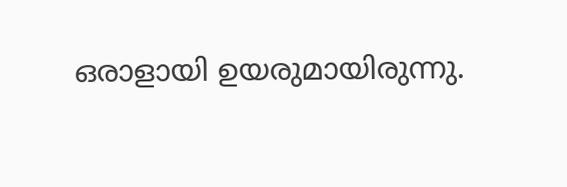ഒരാളായി ഉയരുമായിരുന്നു.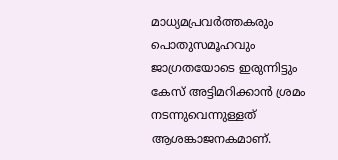മാധ്യമപ്രവർത്തകരും പൊതുസമൂഹവും ജാഗ്രതയോടെ ഇരുന്നിട്ടും കേസ്‌ അട്ടിമറിക്കാൻ ശ്രമം നടന്നുവെന്നുള്ളത്‌ ആശങ്കാജനകമാണ്‌.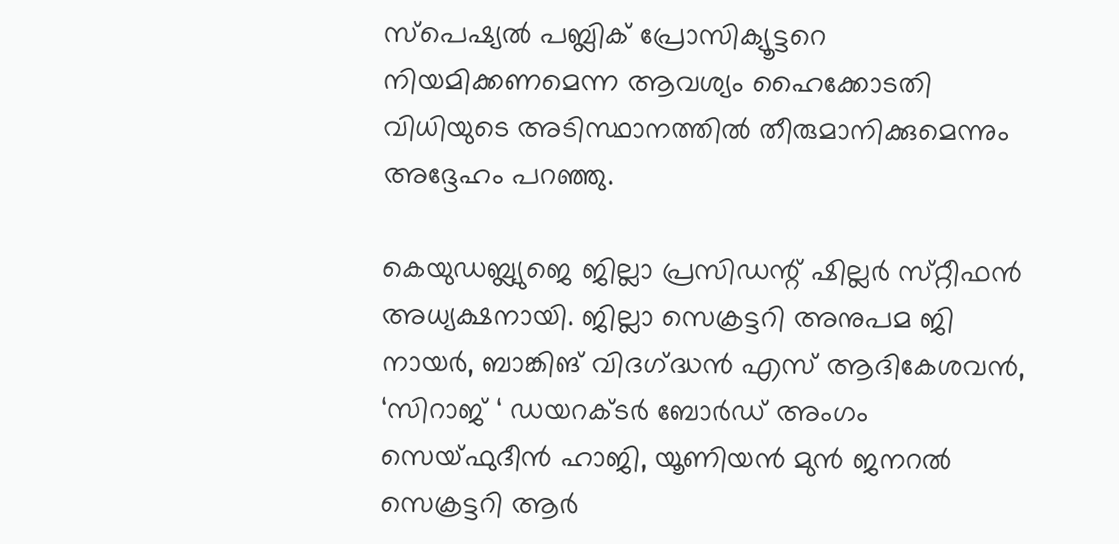സ്‌പെഷ്യൽ പബ്ലിക്‌ പ്രോസിക്യൂട്ടറെ നിയമിക്കണമെന്ന ആവശ്യം ഹൈക്കോടതി വിധിയുടെ അടിസ്ഥാനത്തിൽ തീരുമാനിക്കുമെന്നും അദ്ദേഹം പറഞ്ഞു.

കെയുഡബ്ല്യുജെ ജില്ലാ പ്രസിഡന്റ്‌ ഷില്ലർ സ്‌റ്റീഫൻ അധ്യക്ഷനായി. ജില്ലാ സെക്രട്ടറി അനുപമ ജി നായർ, ബാങ്കിങ്‌ വിദഗ്‌ദ്ധൻ എസ്‌ ആദികേശവൻ, ‘സിറാജ് ‘ ഡയറക്ടർ ബോർഡ് അംഗം സെയ്ഫുദീൻ ഹാജി, യൂണിയൻ മുൻ ജനറൽ സെക്രട്ടറി ആർ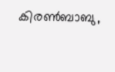കിരൺബാബു,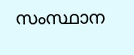സംസ്ഥാന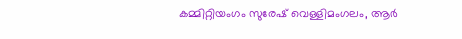കമ്മിറ്റിയംഗം സുരേഷ്‌ വെള്ളിമംഗലം, ആർ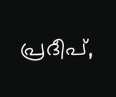പ്രദീപ്‌,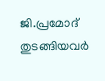ജി.പ്രമോദ് തുടങ്ങിയവർ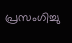പ്രസംഗിച്ചു